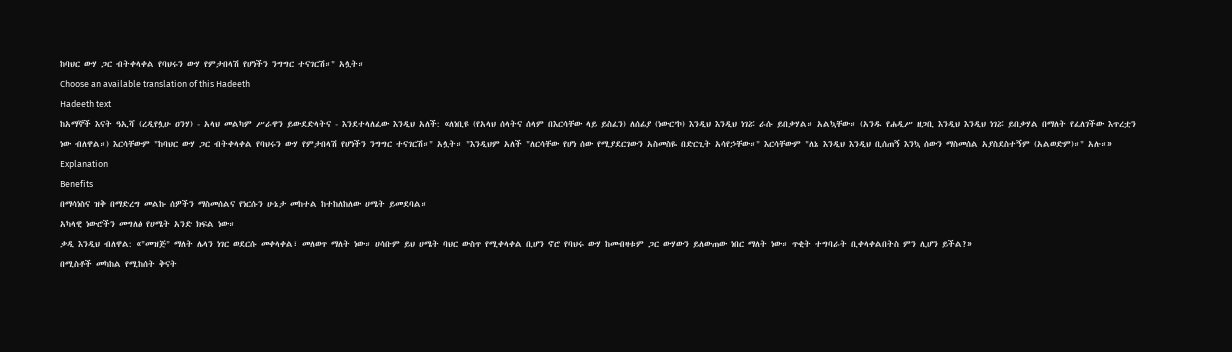ከባህር ውሃ ጋር ብትቀላቀል የባህሩን ውሃ የምታበላሽ የሆነችን ንግግር ተናገርሽ።" አሏት።
Choose an available translation of this Hadeeth
Hadeeth text
ከአማኞች እናት ዓኢሻ (ረዲየሏሁ ዐንሃ) - አላህ መልካም ሥራዋን ይውደድላትና - እንደተላለፈው እንዲህ አለች: «ለነቢዩ (የአላህ ሰላትና ሰላም በእርሳቸው ላይ ይስፈን) ለሰፊያ (ነውር’ኮ) እንዲህ እንዲህ ነገሯ ራሱ ይበቃሃል። አልኳቸው። (አንዱ የሐዲሥ ዘጋቢ እንዲህ እንዲህ ነገሯ ይበቃሃል በማለት የፈለገችው እጥረቷን ነው ብለዋል።) እርሳቸውም "ከባህር ውሃ ጋር ብትቀላቀል የባህሩን ውሃ የምታበላሽ የሆነችን ንግግር ተናገርሽ።" አሏት። "እንዲህም አለች "ለርሳቸው የሆነ ሰው የሚያደርገውን አስመስዬ በድርጊት አሳየኃቸው።" እርሳቸውም "ለኔ እንዲህ እንዲህ ቢሰጠኝ እንኳ ሰውን ማስመሰል አያስደስተኝም (አልወድም)።" አሉ።»
Explanation
Benefits
በማሳነስና ዝቅ በማድረግ መልኩ ሰዎችን ማስመሰልና የነርሱን ሁኔታ መከተል ከተከለከለው ሀሜት ይመደባል።
አካላዊ ነውሮችን መግለፅ የሀሜት አንድ ክፍል ነው።
ቃዲ እንዲህ ብለዋል: «"መዝጅ" ማለት ሌላን ነገር ወደርሱ መቀላቀል፣ መለወጥ ማለት ነው። ሀሳቡም ይህ ሀሜት ባህር ውስጥ የሚቀላቀል ቢሆን ኖሮ የባህሩ ውሃ ከመብዛቱም ጋር ውሃውን ይለውጠው ነበር ማለት ነው። ጥቂት ተግባራት ቢቀላቀልበትስ ምን ሊሆን ይችል?»
በሚስቶች መካከል የሚከሰት ቅናት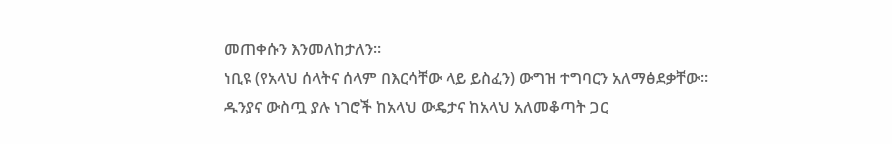መጠቀሱን እንመለከታለን።
ነቢዩ (የአላህ ሰላትና ሰላም በእርሳቸው ላይ ይስፈን) ውግዝ ተግባርን አለማፅደቃቸው።
ዱንያና ውስጧ ያሉ ነገሮች ከአላህ ውዴታና ከአላህ አለመቆጣት ጋር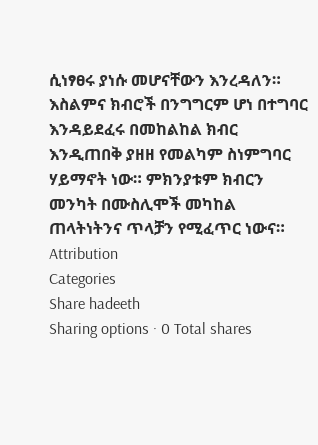ሲነፃፀሩ ያነሱ መሆናቸውን እንረዳለን።
እስልምና ክብሮች በንግግርም ሆነ በተግባር እንዳይደፈሩ በመከልከል ክብር እንዲጠበቅ ያዘዘ የመልካም ስነምግባር ሃይማኖት ነው። ምክንያቱም ክብርን መንካት በሙስሊሞች መካከል ጠላትነትንና ጥላቻን የሚፈጥር ነውና።
Attribution
Categories
Share hadeeth
Sharing options · 0 Total shares